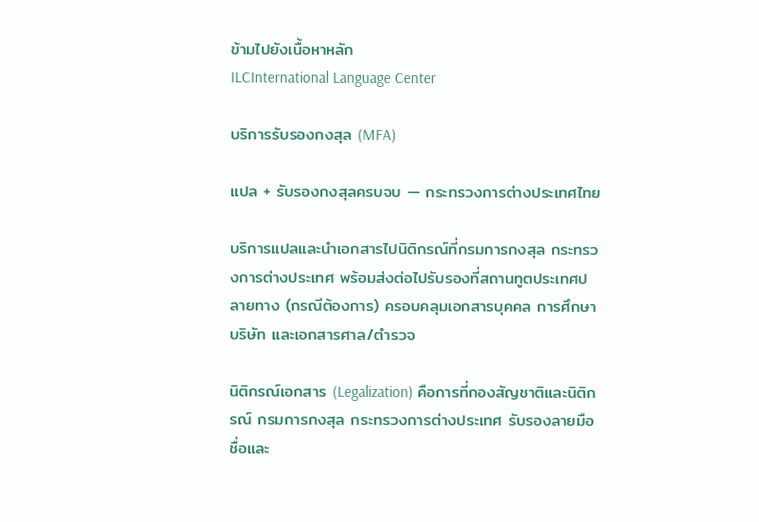ข้ามไปยังเนื้อหาหลัก
ILCInternational Language Center

บริการรับรองกงสุล (MFA)

แปล + รับรองกงสุลครบจบ — กระทรวงการต่างประเทศไทย

บริการแปลและนำเอกสารไปนิติกรณ์ที่กรมการกงสุล กระทรวงการต่างประเทศ พร้อมส่งต่อไปรับรองที่สถานทูตประเทศปลายทาง (กรณีต้องการ) ครอบคลุมเอกสารบุคคล การศึกษา บริษัท และเอกสารศาล/ตำรวจ

นิติกรณ์เอกสาร (Legalization) คือการที่กองสัญชาติและนิติกรณ์ กรมการกงสุล กระทรวงการต่างประเทศ รับรองลายมือชื่อและ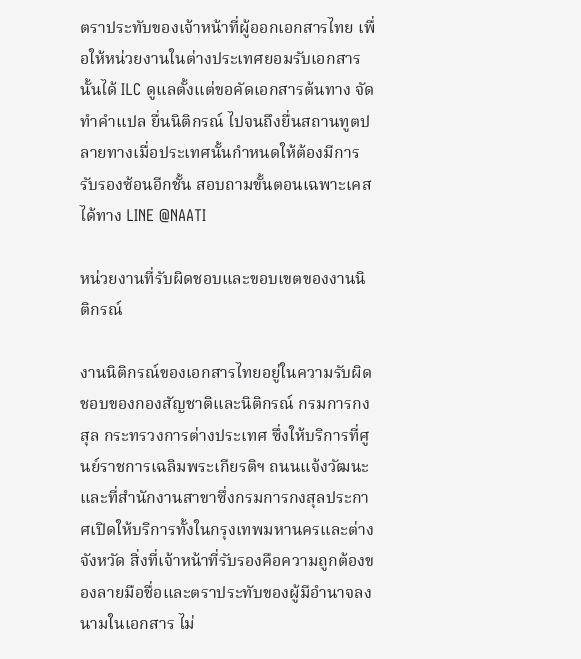ตราประทับของเจ้าหน้าที่ผู้ออกเอกสารไทย เพื่อให้หน่วยงานในต่างประเทศยอมรับเอกสารนั้นได้ ILC ดูแลตั้งแต่ขอคัดเอกสารต้นทาง จัดทำคำแปล ยื่นนิติกรณ์ ไปจนถึงยื่นสถานทูตปลายทางเมื่อประเทศนั้นกำหนดให้ต้องมีการรับรองซ้อนอีกชั้น สอบถามขั้นตอนเฉพาะเคสได้ทาง LINE @NAATI

หน่วยงานที่รับผิดชอบและขอบเขตของงานนิติกรณ์

งานนิติกรณ์ของเอกสารไทยอยู่ในความรับผิดชอบของกองสัญชาติและนิติกรณ์ กรมการกงสุล กระทรวงการต่างประเทศ ซึ่งให้บริการที่ศูนย์ราชการเฉลิมพระเกียรติฯ ถนนแจ้งวัฒนะ และที่สำนักงานสาขาซึ่งกรมการกงสุลประกาศเปิดให้บริการทั้งในกรุงเทพมหานครและต่างจังหวัด สิ่งที่เจ้าหน้าที่รับรองคือความถูกต้องของลายมือชื่อและตราประทับของผู้มีอำนาจลงนามในเอกสาร ไม่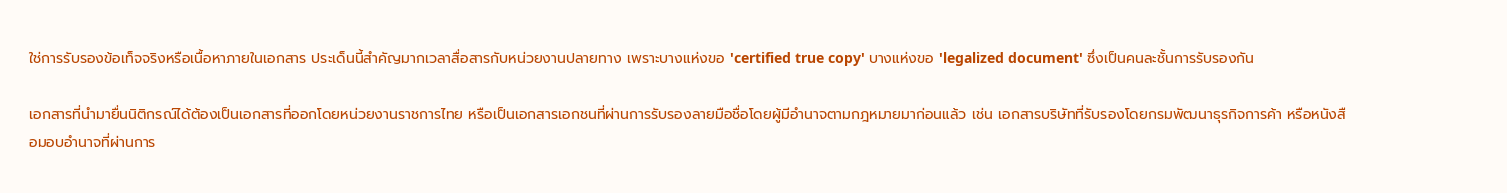ใช่การรับรองข้อเท็จจริงหรือเนื้อหาภายในเอกสาร ประเด็นนี้สำคัญมากเวลาสื่อสารกับหน่วยงานปลายทาง เพราะบางแห่งขอ 'certified true copy' บางแห่งขอ 'legalized document' ซึ่งเป็นคนละชั้นการรับรองกัน

เอกสารที่นำมายื่นนิติกรณ์ได้ต้องเป็นเอกสารที่ออกโดยหน่วยงานราชการไทย หรือเป็นเอกสารเอกชนที่ผ่านการรับรองลายมือชื่อโดยผู้มีอำนาจตามกฎหมายมาก่อนแล้ว เช่น เอกสารบริษัทที่รับรองโดยกรมพัฒนาธุรกิจการค้า หรือหนังสือมอบอำนาจที่ผ่านการ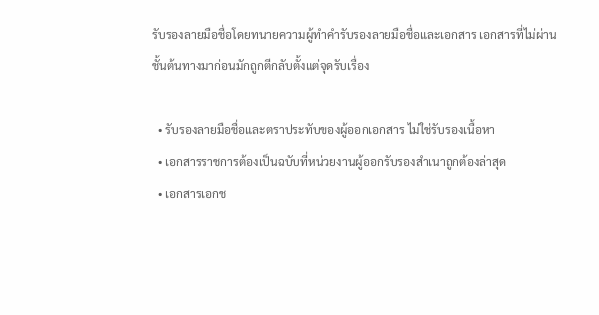รับรองลายมือชื่อโดยทนายความผู้ทำคำรับรองลายมือชื่อและเอกสาร เอกสารที่ไม่ผ่านชั้นต้นทางมาก่อนมักถูกตีกลับตั้งแต่จุดรับเรื่อง

  • รับรองลายมือชื่อและตราประทับของผู้ออกเอกสาร ไม่ใช่รับรองเนื้อหา
  • เอกสารราชการต้องเป็นฉบับที่หน่วยงานผู้ออกรับรองสำเนาถูกต้องล่าสุด
  • เอกสารเอกช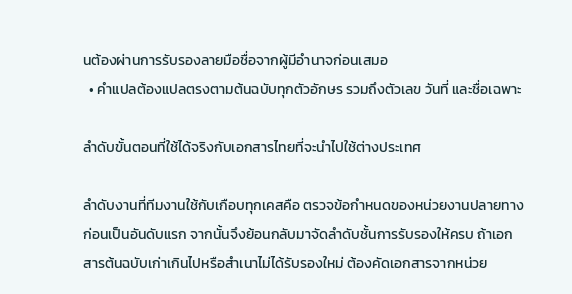นต้องผ่านการรับรองลายมือชื่อจากผู้มีอำนาจก่อนเสมอ
  • คำแปลต้องแปลตรงตามต้นฉบับทุกตัวอักษร รวมถึงตัวเลข วันที่ และชื่อเฉพาะ

ลำดับขั้นตอนที่ใช้ได้จริงกับเอกสารไทยที่จะนำไปใช้ต่างประเทศ

ลำดับงานที่ทีมงานใช้กับเกือบทุกเคสคือ ตรวจข้อกำหนดของหน่วยงานปลายทางก่อนเป็นอันดับแรก จากนั้นจึงย้อนกลับมาจัดลำดับชั้นการรับรองให้ครบ ถ้าเอกสารต้นฉบับเก่าเกินไปหรือสำเนาไม่ได้รับรองใหม่ ต้องคัดเอกสารจากหน่วย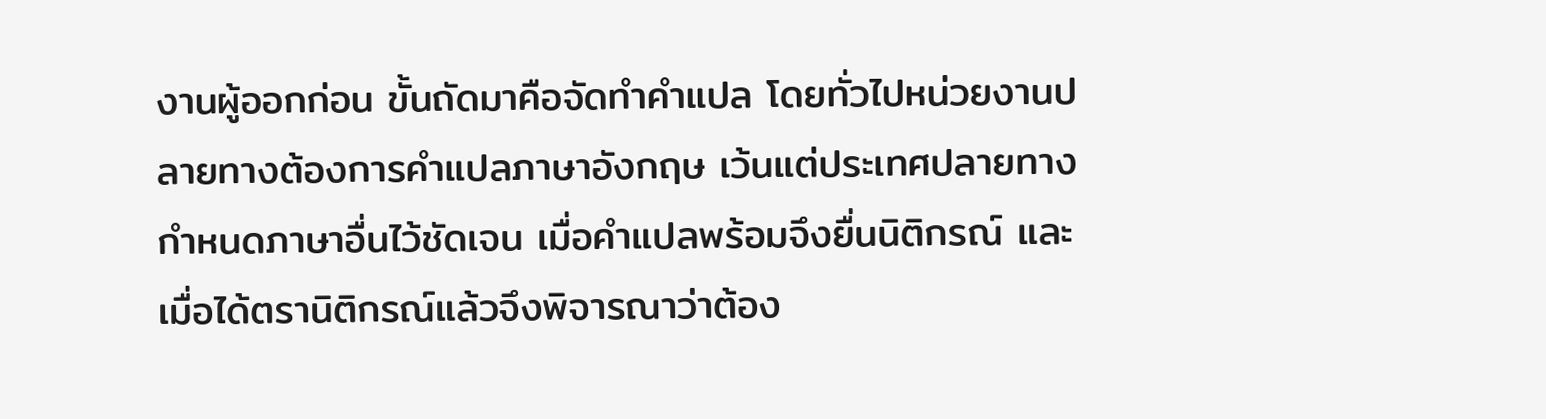งานผู้ออกก่อน ขั้นถัดมาคือจัดทำคำแปล โดยทั่วไปหน่วยงานปลายทางต้องการคำแปลภาษาอังกฤษ เว้นแต่ประเทศปลายทางกำหนดภาษาอื่นไว้ชัดเจน เมื่อคำแปลพร้อมจึงยื่นนิติกรณ์ และเมื่อได้ตรานิติกรณ์แล้วจึงพิจารณาว่าต้อง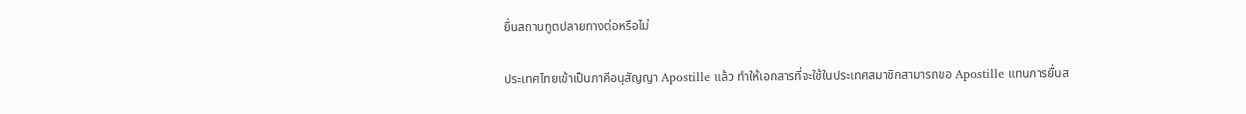ยื่นสถานทูตปลายทางต่อหรือไม่

ประเทศไทยเข้าเป็นภาคีอนุสัญญา Apostille แล้ว ทำให้เอกสารที่จะใช้ในประเทศสมาชิกสามารถขอ Apostille แทนการยื่นส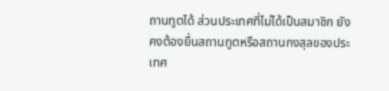ถานทูตได้ ส่วนประเทศที่ไม่ได้เป็นสมาชิก ยังคงต้องยื่นสถานทูตหรือสถานกงสุลของประเทศ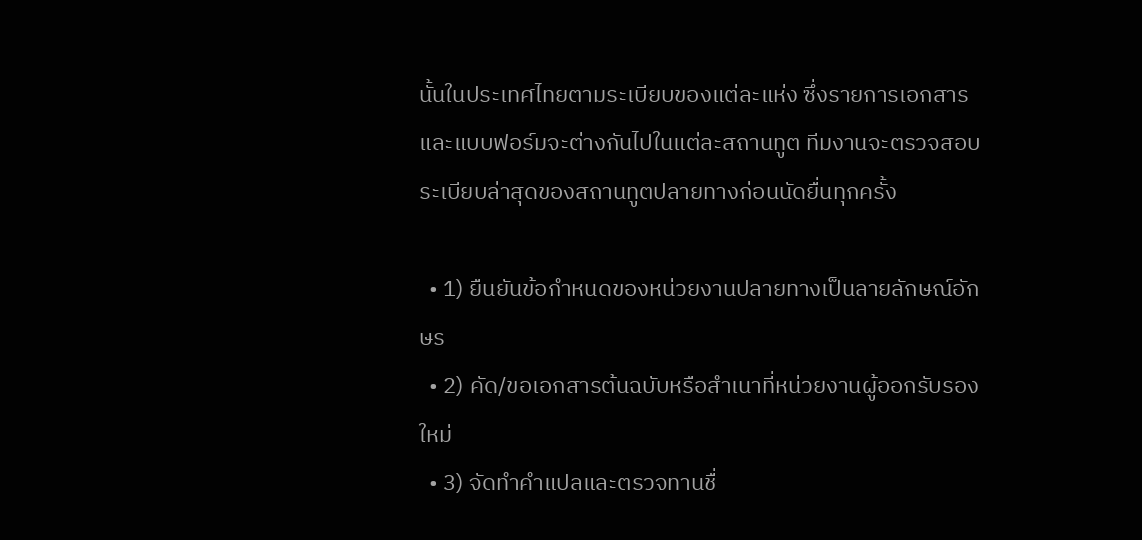นั้นในประเทศไทยตามระเบียบของแต่ละแห่ง ซึ่งรายการเอกสารและแบบฟอร์มจะต่างกันไปในแต่ละสถานทูต ทีมงานจะตรวจสอบระเบียบล่าสุดของสถานทูตปลายทางก่อนนัดยื่นทุกครั้ง

  • 1) ยืนยันข้อกำหนดของหน่วยงานปลายทางเป็นลายลักษณ์อักษร
  • 2) คัด/ขอเอกสารต้นฉบับหรือสำเนาที่หน่วยงานผู้ออกรับรองใหม่
  • 3) จัดทำคำแปลและตรวจทานชื่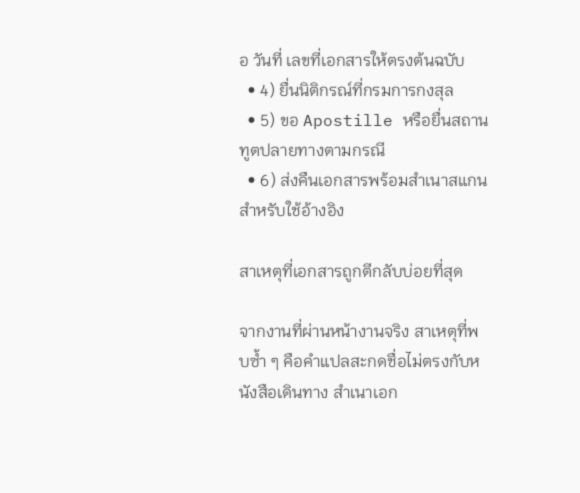อ วันที่ เลขที่เอกสารให้ตรงต้นฉบับ
  • 4) ยื่นนิติกรณ์ที่กรมการกงสุล
  • 5) ขอ Apostille หรือยื่นสถานทูตปลายทางตามกรณี
  • 6) ส่งคืนเอกสารพร้อมสำเนาสแกนสำหรับใช้อ้างอิง

สาเหตุที่เอกสารถูกตีกลับบ่อยที่สุด

จากงานที่ผ่านหน้างานจริง สาเหตุที่พบซ้ำ ๆ คือคำแปลสะกดชื่อไม่ตรงกับหนังสือเดินทาง สำเนาเอก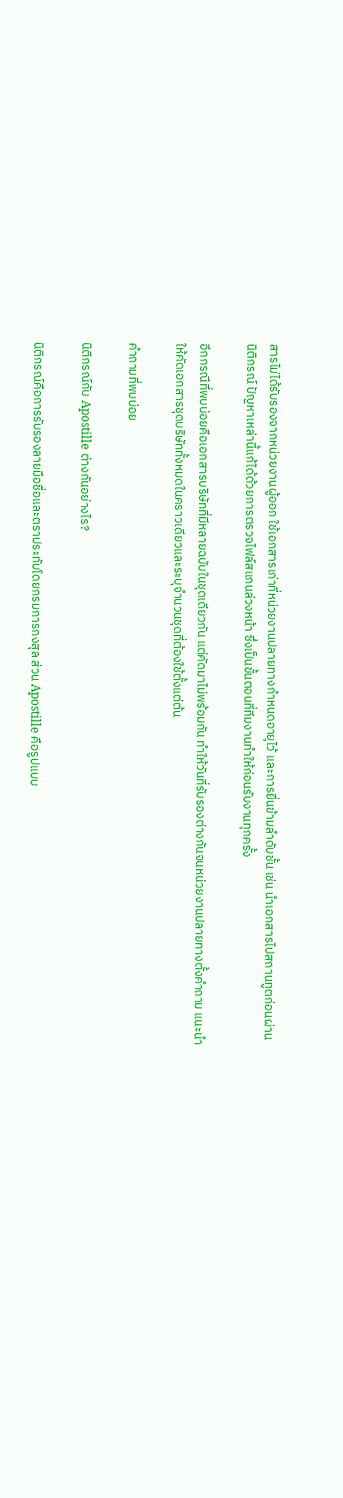สารไม่ได้รับรองจากหน่วยงานผู้ออก ใช้เอกสารเก่าที่หน่วยงานปลายทางกำหนดอายุไว้ และการยื่นข้ามลำดับชั้น เช่น นำเอกสารไปสถานทูตก่อนผ่านนิติกรณ์ ปัญหาเหล่านี้แก้ได้ด้วยการตรวจไฟล์สแกนล่วงหน้า ซึ่งเป็นขั้นตอนที่ทีมงานทำให้ก่อนรับงานทุกครั้ง

อีกกรณีที่พบบ่อยคือเอกสารบริษัทที่มีหลายฉบับในชุดเดียวกัน แต่คัดมาไม่พร้อมกัน ทำให้วันที่รับรองต่างกันจนหน่วยงานปลายทางตั้งคำถาม แนะนำให้คัดเอกสารชุดบริษัททั้งหมดในคราวเดียวและระบุจำนวนชุดที่ต้องใช้ตั้งแต่ต้น

คำถามที่พบบ่อย

นิติกรณ์กับ Apostille ต่างกันอย่างไร?

นิติกรณ์คือการรับรองลายมือชื่อและตราประทับโดยกรมการกงสุล ส่วน Apostille คือรูปแบบ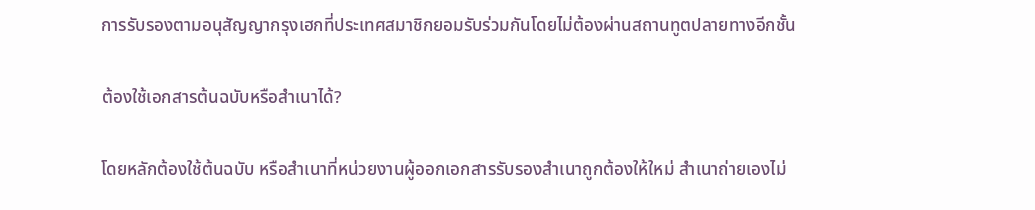การรับรองตามอนุสัญญากรุงเฮกที่ประเทศสมาชิกยอมรับร่วมกันโดยไม่ต้องผ่านสถานทูตปลายทางอีกชั้น

ต้องใช้เอกสารต้นฉบับหรือสำเนาได้?

โดยหลักต้องใช้ต้นฉบับ หรือสำเนาที่หน่วยงานผู้ออกเอกสารรับรองสำเนาถูกต้องให้ใหม่ สำเนาถ่ายเองไม่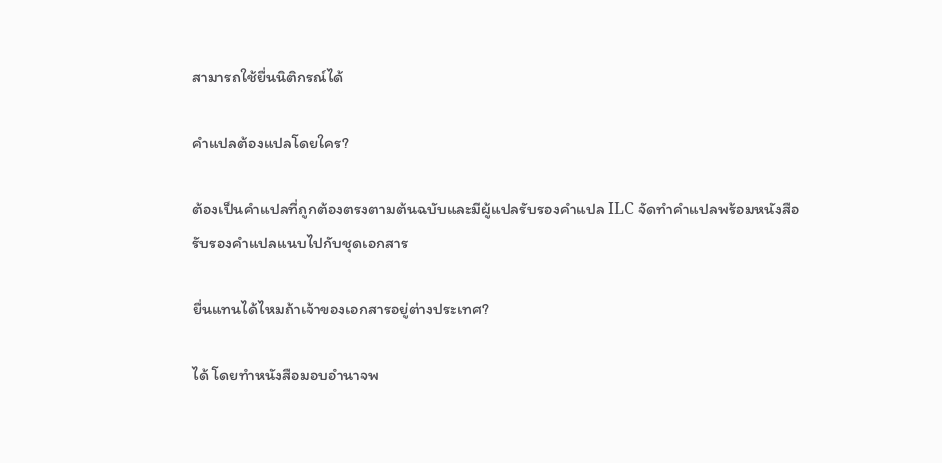สามารถใช้ยื่นนิติกรณ์ได้

คำแปลต้องแปลโดยใคร?

ต้องเป็นคำแปลที่ถูกต้องตรงตามต้นฉบับและมีผู้แปลรับรองคำแปล ILC จัดทำคำแปลพร้อมหนังสือรับรองคำแปลแนบไปกับชุดเอกสาร

ยื่นแทนได้ไหมถ้าเจ้าของเอกสารอยู่ต่างประเทศ?

ได้ โดยทำหนังสือมอบอำนาจพ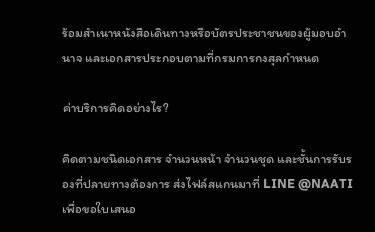ร้อมสำเนาหนังสือเดินทางหรือบัตรประชาชนของผู้มอบอำนาจ และเอกสารประกอบตามที่กรมการกงสุลกำหนด

ค่าบริการคิดอย่างไร?

คิดตามชนิดเอกสาร จำนวนหน้า จำนวนชุด และชั้นการรับรองที่ปลายทางต้องการ ส่งไฟล์สแกนมาที่ LINE @NAATI เพื่อขอใบเสนอ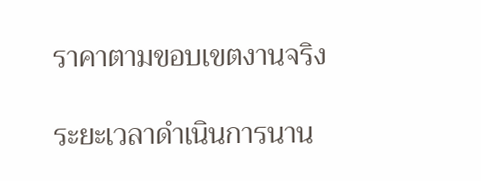ราคาตามขอบเขตงานจริง

ระยะเวลาดำเนินการนาน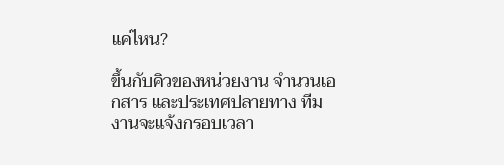แค่ไหน?

ขึ้นกับคิวของหน่วยงาน จำนวนเอกสาร และประเทศปลายทาง ทีมงานจะแจ้งกรอบเวลา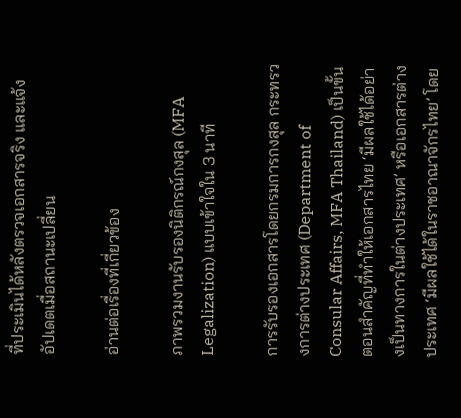ที่ประเมินได้หลังตรวจเอกสารจริง และแจ้งอัปเดตเมื่อสถานะเปลี่ยน

อ่านต่อเรื่องที่เกี่ยวข้อง

ภาพรวมงานรับรองนิติกรณ์กงสุล (MFA Legalization) แบบเข้าใจใน 3 นาที

การรับรองเอกสารโดยกรมการกงสุล กระทรวงการต่างประเทศ (Department of Consular Affairs, MFA Thailand) เป็นขั้นตอนสำคัญที่ทำให้เอกสารไทย ‘มีผลใช้ได้อย่างเป็นทางการในต่างประเทศ’ หรือเอกสารต่างประเทศ ‘มีผลใช้ได้ในราชอาณาจักรไทย’ โดย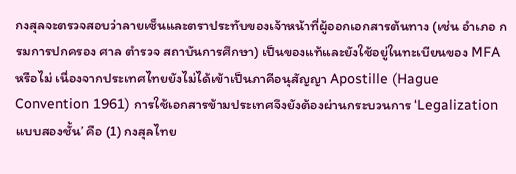กงสุลจะตรวจสอบว่าลายเซ็นและตราประทับของเจ้าหน้าที่ผู้ออกเอกสารต้นทาง (เช่น อำเภอ กรมการปกครอง ศาล ตำรวจ สถาบันการศึกษา) เป็นของแท้และยังใช้อยู่ในทะเบียนของ MFA หรือไม่ เนื่องจากประเทศไทยยังไม่ได้เข้าเป็นภาคีอนุสัญญา Apostille (Hague Convention 1961) การใช้เอกสารข้ามประเทศจึงยังต้องผ่านกระบวนการ ‘Legalization แบบสองชั้น’ คือ (1) กงสุลไทย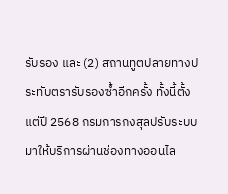รับรอง และ (2) สถานทูตปลายทางประทับตรารับรองซ้ำอีกครั้ง ทั้งนี้ตั้งแต่ปี 2568 กรมการกงสุลปรับระบบมาให้บริการผ่านช่องทางออนไล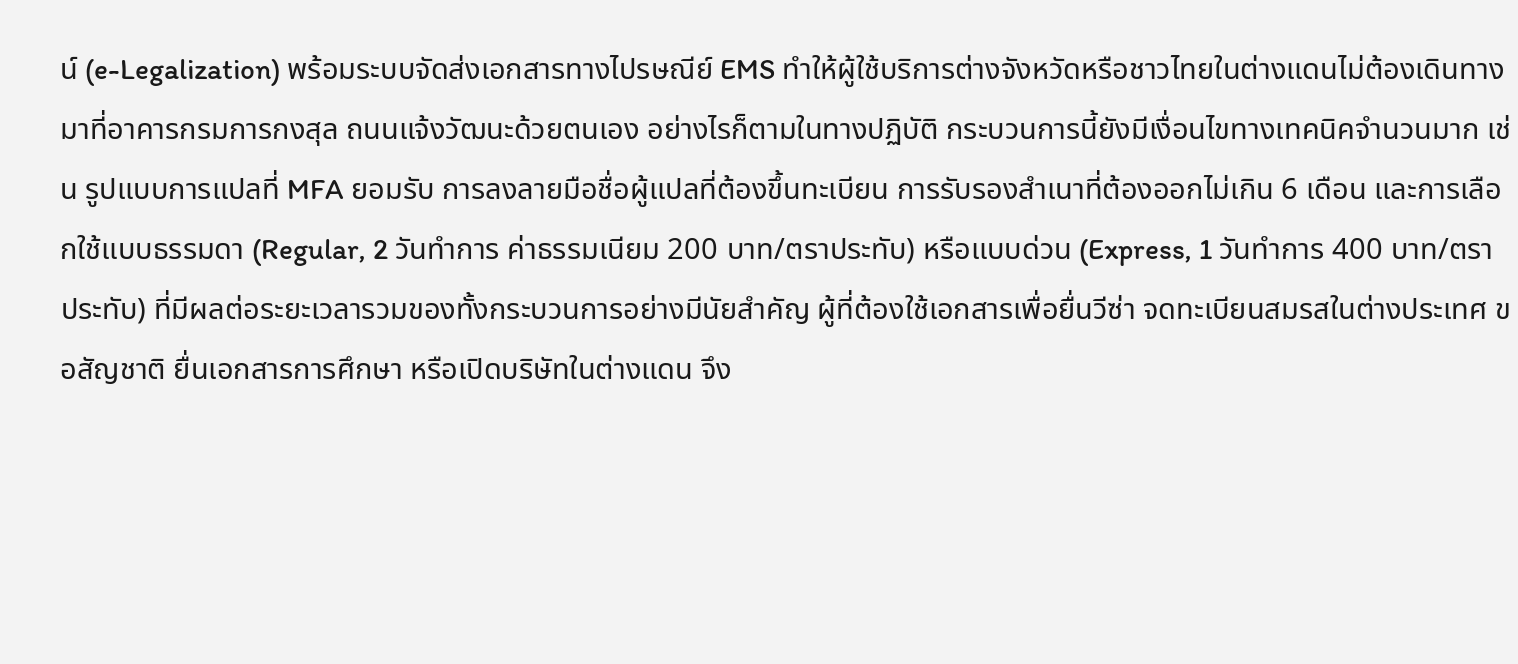น์ (e-Legalization) พร้อมระบบจัดส่งเอกสารทางไปรษณีย์ EMS ทำให้ผู้ใช้บริการต่างจังหวัดหรือชาวไทยในต่างแดนไม่ต้องเดินทางมาที่อาคารกรมการกงสุล ถนนแจ้งวัฒนะด้วยตนเอง อย่างไรก็ตามในทางปฏิบัติ กระบวนการนี้ยังมีเงื่อนไขทางเทคนิคจำนวนมาก เช่น รูปแบบการแปลที่ MFA ยอมรับ การลงลายมือชื่อผู้แปลที่ต้องขึ้นทะเบียน การรับรองสำเนาที่ต้องออกไม่เกิน 6 เดือน และการเลือกใช้แบบธรรมดา (Regular, 2 วันทำการ ค่าธรรมเนียม 200 บาท/ตราประทับ) หรือแบบด่วน (Express, 1 วันทำการ 400 บาท/ตราประทับ) ที่มีผลต่อระยะเวลารวมของทั้งกระบวนการอย่างมีนัยสำคัญ ผู้ที่ต้องใช้เอกสารเพื่อยื่นวีซ่า จดทะเบียนสมรสในต่างประเทศ ขอสัญชาติ ยื่นเอกสารการศึกษา หรือเปิดบริษัทในต่างแดน จึง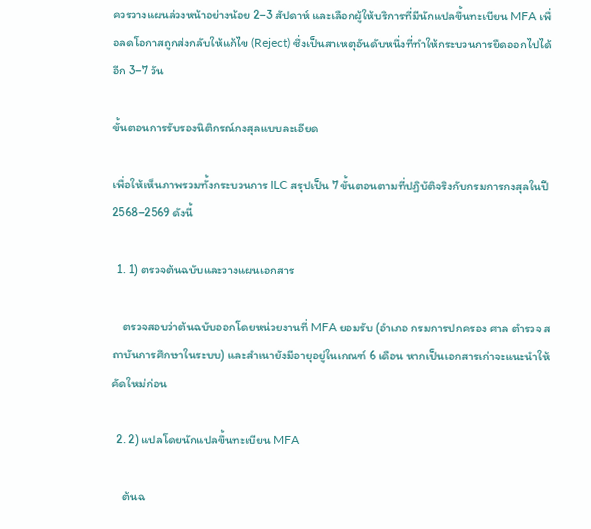ควรวางแผนล่วงหน้าอย่างน้อย 2–3 สัปดาห์ และเลือกผู้ให้บริการที่มีนักแปลขึ้นทะเบียน MFA เพื่อลดโอกาสถูกส่งกลับให้แก้ไข (Reject) ซึ่งเป็นสาเหตุอันดับหนึ่งที่ทำให้กระบวนการยืดออกไปได้อีก 3–7 วัน

ขั้นตอนการรับรองนิติกรณ์กงสุลแบบละเอียด

เพื่อให้เห็นภาพรวมทั้งกระบวนการ ILC สรุปเป็น 7 ขั้นตอนตามที่ปฏิบัติจริงกับกรมการกงสุลในปี 2568–2569 ดังนี้

  1. 1) ตรวจต้นฉบับและวางแผนเอกสาร

    ตรวจสอบว่าต้นฉบับออกโดยหน่วยงานที่ MFA ยอมรับ (อำเภอ กรมการปกครอง ศาล ตำรวจ สถาบันการศึกษาในระบบ) และสำเนายังมีอายุอยู่ในเกณฑ์ 6 เดือน หากเป็นเอกสารเก่าจะแนะนำให้คัดใหม่ก่อน

  2. 2) แปลโดยนักแปลขึ้นทะเบียน MFA

    ต้นฉ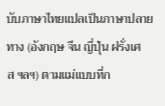บับภาษาไทยแปลเป็นภาษาปลายทาง (อังกฤษ จีน ญี่ปุ่น ฝรั่งเศส ฯลฯ) ตามแม่แบบที่ก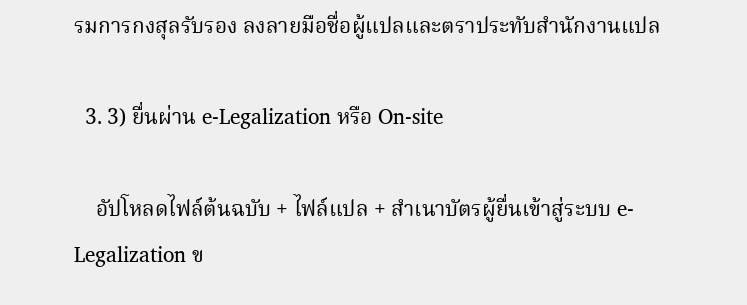รมการกงสุลรับรอง ลงลายมือชื่อผู้แปลและตราประทับสำนักงานแปล

  3. 3) ยื่นผ่าน e-Legalization หรือ On-site

    อัปโหลดไฟล์ต้นฉบับ + ไฟล์แปล + สำเนาบัตรผู้ยื่นเข้าสู่ระบบ e-Legalization ข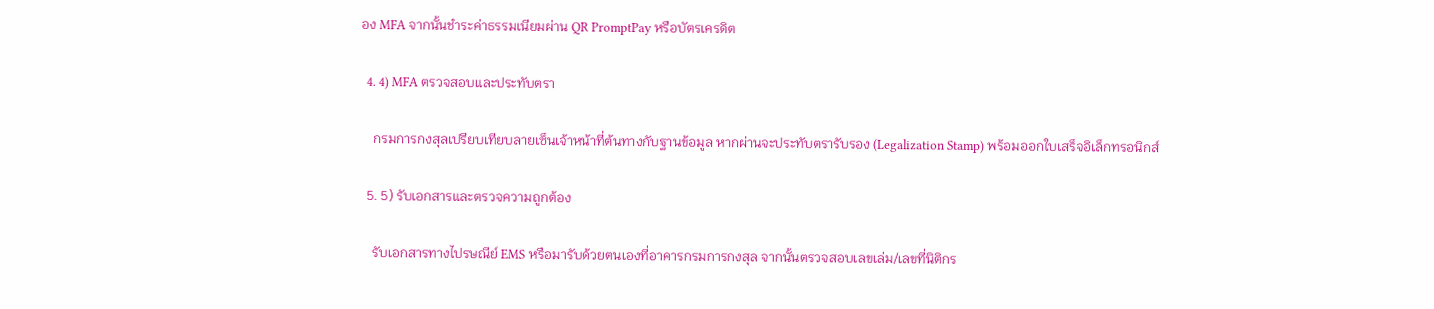อง MFA จากนั้นชำระค่าธรรมเนียมผ่าน QR PromptPay หรือบัตรเครดิต

  4. 4) MFA ตรวจสอบและประทับตรา

    กรมการกงสุลเปรียบเทียบลายเซ็นเจ้าหน้าที่ต้นทางกับฐานข้อมูล หากผ่านจะประทับตรารับรอง (Legalization Stamp) พร้อมออกใบเสร็จอิเล็กทรอนิกส์

  5. 5) รับเอกสารและตรวจความถูกต้อง

    รับเอกสารทางไปรษณีย์ EMS หรือมารับด้วยตนเองที่อาคารกรมการกงสุล จากนั้นตรวจสอบเลขเล่ม/เลขที่นิติกร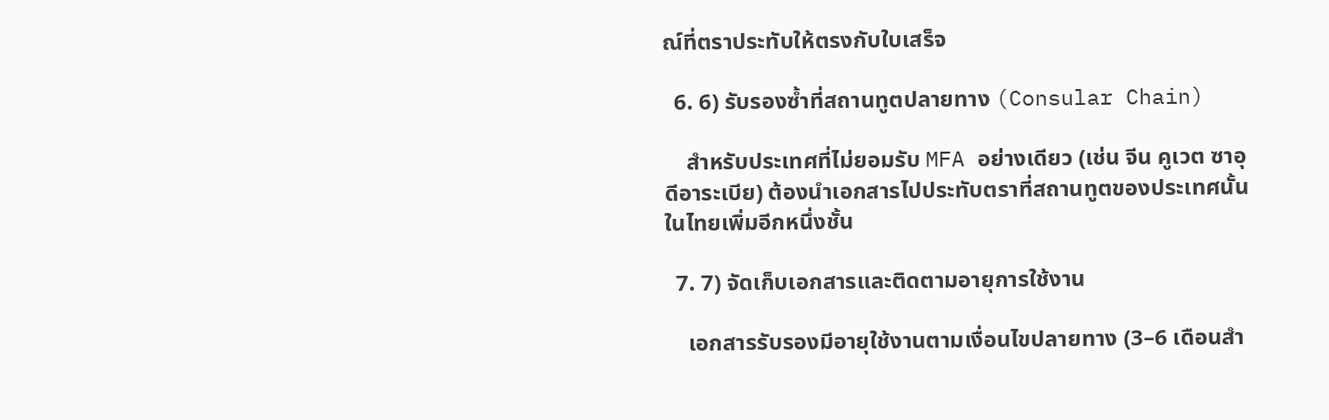ณ์ที่ตราประทับให้ตรงกับใบเสร็จ

  6. 6) รับรองซ้ำที่สถานทูตปลายทาง (Consular Chain)

    สำหรับประเทศที่ไม่ยอมรับ MFA อย่างเดียว (เช่น จีน คูเวต ซาอุดีอาระเบีย) ต้องนำเอกสารไปประทับตราที่สถานทูตของประเทศนั้นในไทยเพิ่มอีกหนึ่งชั้น

  7. 7) จัดเก็บเอกสารและติดตามอายุการใช้งาน

    เอกสารรับรองมีอายุใช้งานตามเงื่อนไขปลายทาง (3–6 เดือนสำ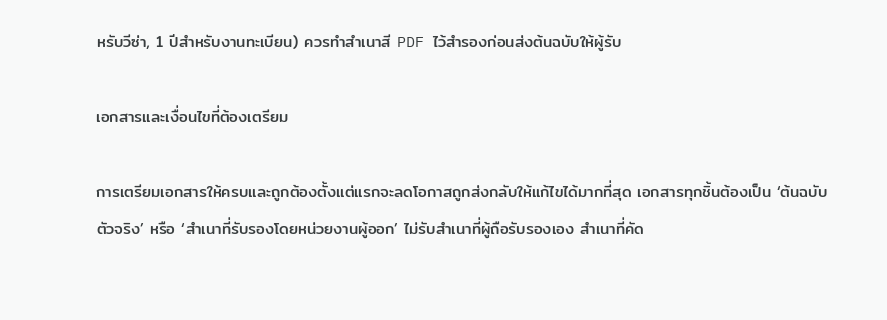หรับวีซ่า, 1 ปีสำหรับงานทะเบียน) ควรทำสำเนาสี PDF ไว้สำรองก่อนส่งต้นฉบับให้ผู้รับ

เอกสารและเงื่อนไขที่ต้องเตรียม

การเตรียมเอกสารให้ครบและถูกต้องตั้งแต่แรกจะลดโอกาสถูกส่งกลับให้แก้ไขได้มากที่สุด เอกสารทุกชิ้นต้องเป็น ‘ต้นฉบับตัวจริง’ หรือ ‘สำเนาที่รับรองโดยหน่วยงานผู้ออก’ ไม่รับสำเนาที่ผู้ถือรับรองเอง สำเนาที่คัด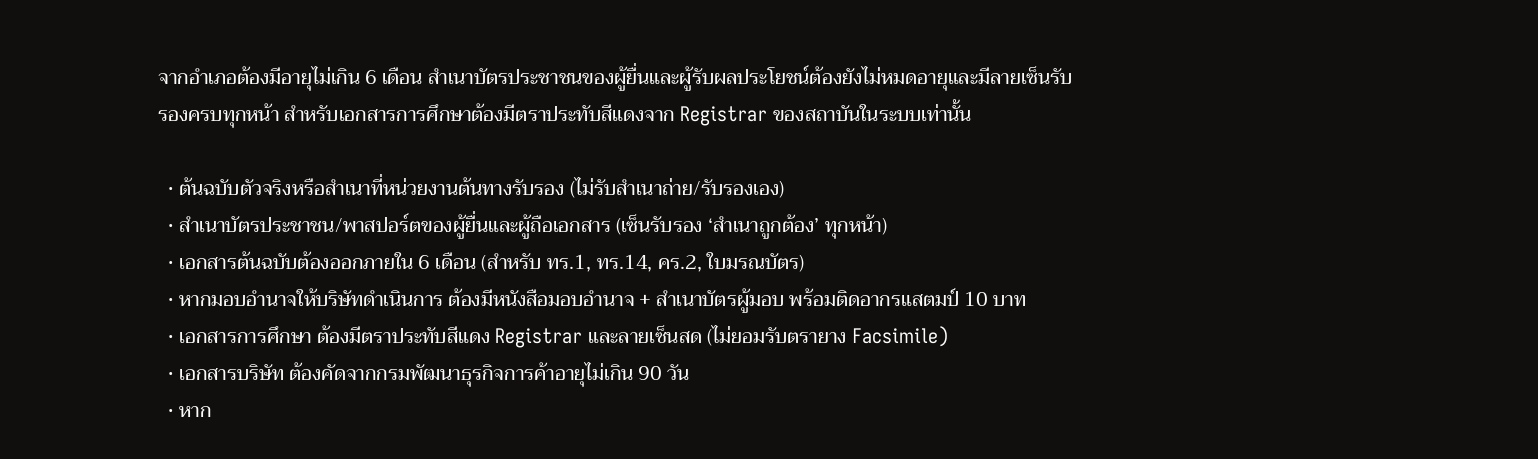จากอำเภอต้องมีอายุไม่เกิน 6 เดือน สำเนาบัตรประชาชนของผู้ยื่นและผู้รับผลประโยชน์ต้องยังไม่หมดอายุและมีลายเซ็นรับรองครบทุกหน้า สำหรับเอกสารการศึกษาต้องมีตราประทับสีแดงจาก Registrar ของสถาบันในระบบเท่านั้น

  • ต้นฉบับตัวจริงหรือสำเนาที่หน่วยงานต้นทางรับรอง (ไม่รับสำเนาถ่าย/รับรองเอง)
  • สำเนาบัตรประชาชน/พาสปอร์ตของผู้ยื่นและผู้ถือเอกสาร (เซ็นรับรอง ‘สำเนาถูกต้อง’ ทุกหน้า)
  • เอกสารต้นฉบับต้องออกภายใน 6 เดือน (สำหรับ ทร.1, ทร.14, คร.2, ใบมรณบัตร)
  • หากมอบอำนาจให้บริษัทดำเนินการ ต้องมีหนังสือมอบอำนาจ + สำเนาบัตรผู้มอบ พร้อมติดอากรแสตมป์ 10 บาท
  • เอกสารการศึกษา ต้องมีตราประทับสีแดง Registrar และลายเซ็นสด (ไม่ยอมรับตรายาง Facsimile)
  • เอกสารบริษัท ต้องคัดจากกรมพัฒนาธุรกิจการค้าอายุไม่เกิน 90 วัน
  • หาก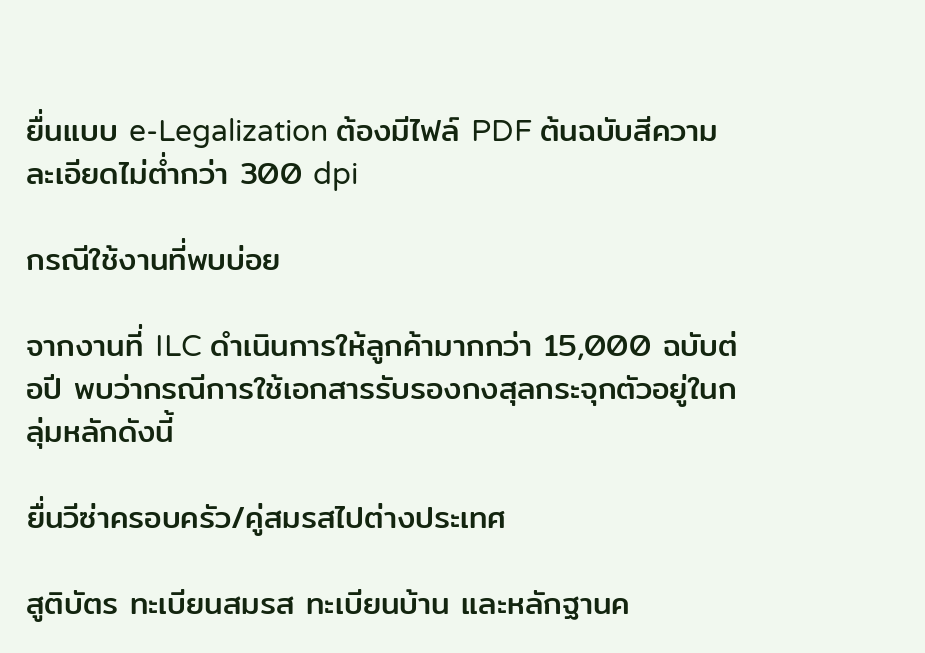ยื่นแบบ e-Legalization ต้องมีไฟล์ PDF ต้นฉบับสีความละเอียดไม่ต่ำกว่า 300 dpi

กรณีใช้งานที่พบบ่อย

จากงานที่ ILC ดำเนินการให้ลูกค้ามากกว่า 15,000 ฉบับต่อปี พบว่ากรณีการใช้เอกสารรับรองกงสุลกระจุกตัวอยู่ในกลุ่มหลักดังนี้

ยื่นวีซ่าครอบครัว/คู่สมรสไปต่างประเทศ

สูติบัตร ทะเบียนสมรส ทะเบียนบ้าน และหลักฐานค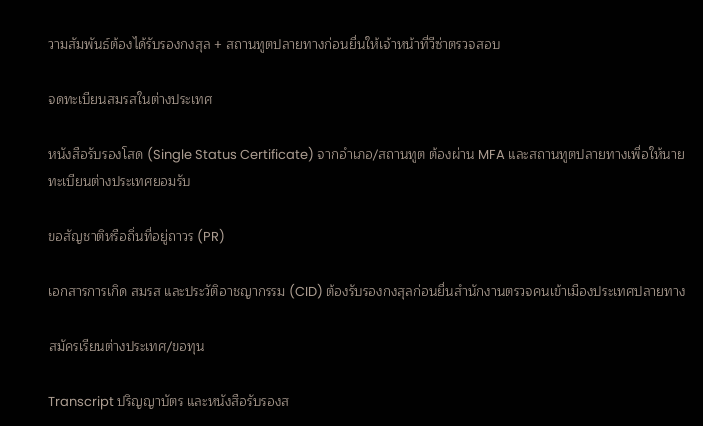วามสัมพันธ์ต้องได้รับรองกงสุล + สถานทูตปลายทางก่อนยื่นให้เจ้าหน้าที่วีซ่าตรวจสอบ

จดทะเบียนสมรสในต่างประเทศ

หนังสือรับรองโสด (Single Status Certificate) จากอำเภอ/สถานทูต ต้องผ่าน MFA และสถานทูตปลายทางเพื่อให้นายทะเบียนต่างประเทศยอมรับ

ขอสัญชาติหรือถิ่นที่อยู่ถาวร (PR)

เอกสารการเกิด สมรส และประวัติอาชญากรรม (CID) ต้องรับรองกงสุลก่อนยื่นสำนักงานตรวจคนเข้าเมืองประเทศปลายทาง

สมัครเรียนต่างประเทศ/ขอทุน

Transcript ปริญญาบัตร และหนังสือรับรองส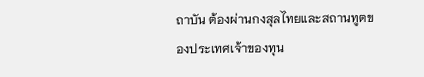ถาบัน ต้องผ่านกงสุลไทยและสถานทูตของประเทศเจ้าของทุน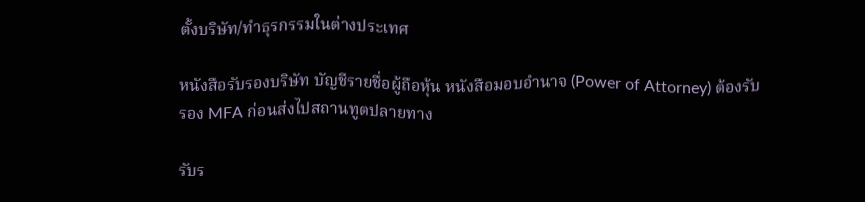ตั้งบริษัท/ทำธุรกรรมในต่างประเทศ

หนังสือรับรองบริษัท บัญชีรายชื่อผู้ถือหุ้น หนังสือมอบอำนาจ (Power of Attorney) ต้องรับรอง MFA ก่อนส่งไปสถานทูตปลายทาง

รับร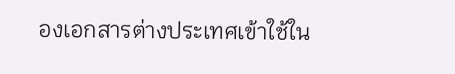องเอกสารต่างประเทศเข้าใช้ใน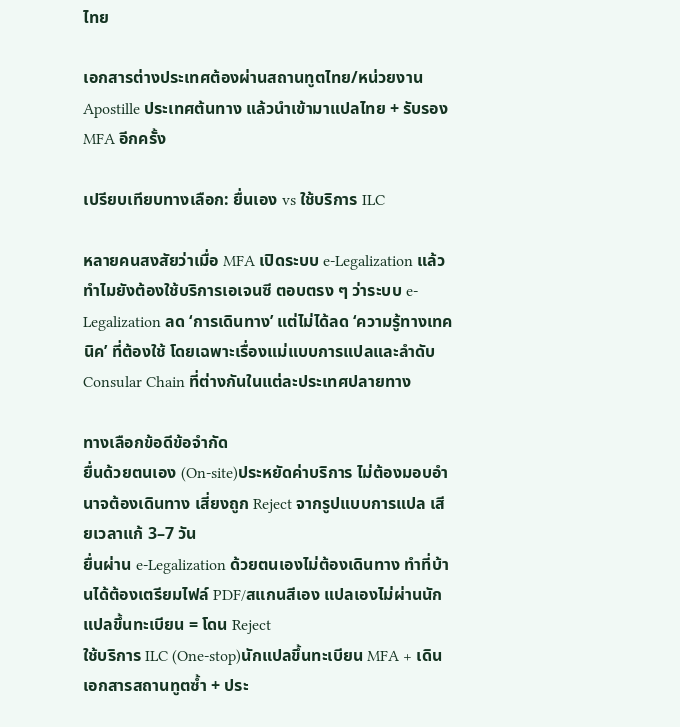ไทย

เอกสารต่างประเทศต้องผ่านสถานทูตไทย/หน่วยงาน Apostille ประเทศต้นทาง แล้วนำเข้ามาแปลไทย + รับรอง MFA อีกครั้ง

เปรียบเทียบทางเลือก: ยื่นเอง vs ใช้บริการ ILC

หลายคนสงสัยว่าเมื่อ MFA เปิดระบบ e-Legalization แล้ว ทำไมยังต้องใช้บริการเอเจนซี ตอบตรง ๆ ว่าระบบ e-Legalization ลด ‘การเดินทาง’ แต่ไม่ได้ลด ‘ความรู้ทางเทคนิค’ ที่ต้องใช้ โดยเฉพาะเรื่องแม่แบบการแปลและลำดับ Consular Chain ที่ต่างกันในแต่ละประเทศปลายทาง

ทางเลือกข้อดีข้อจำกัด
ยื่นด้วยตนเอง (On-site)ประหยัดค่าบริการ ไม่ต้องมอบอำนาจต้องเดินทาง เสี่ยงถูก Reject จากรูปแบบการแปล เสียเวลาแก้ 3–7 วัน
ยื่นผ่าน e-Legalization ด้วยตนเองไม่ต้องเดินทาง ทำที่บ้านได้ต้องเตรียมไฟล์ PDF/สแกนสีเอง แปลเองไม่ผ่านนักแปลขึ้นทะเบียน = โดน Reject
ใช้บริการ ILC (One-stop)นักแปลขึ้นทะเบียน MFA + เดินเอกสารสถานทูตซ้ำ + ประ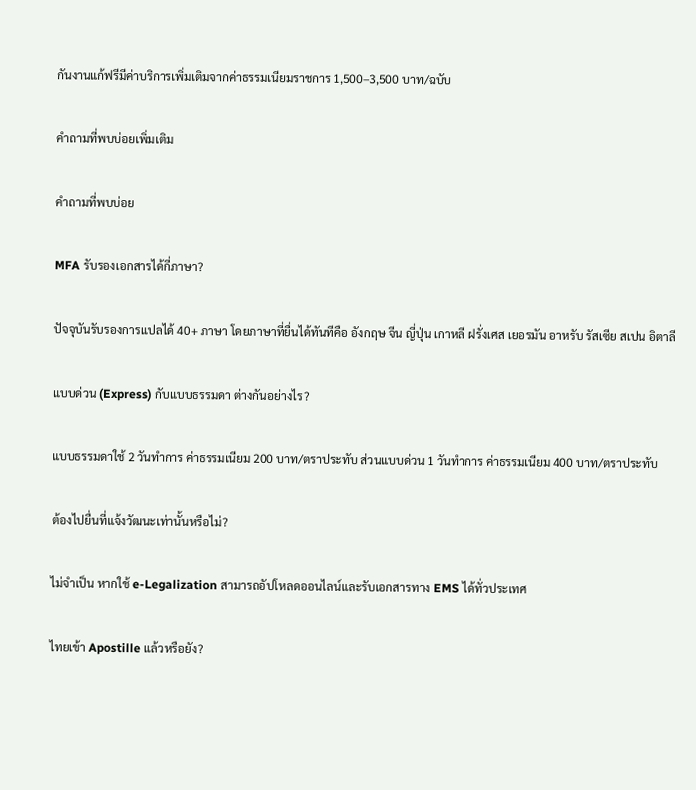กันงานแก้ฟรีมีค่าบริการเพิ่มเติมจากค่าธรรมเนียมราชการ 1,500–3,500 บาท/ฉบับ

คำถามที่พบบ่อยเพิ่มเติม

คำถามที่พบบ่อย

MFA รับรองเอกสารได้กี่ภาษา?

ปัจจุบันรับรองการแปลได้ 40+ ภาษา โดยภาษาที่ยื่นได้ทันทีคือ อังกฤษ จีน ญี่ปุ่น เกาหลี ฝรั่งเศส เยอรมัน อาหรับ รัสเซีย สเปน อิตาลี

แบบด่วน (Express) กับแบบธรรมดา ต่างกันอย่างไร?

แบบธรรมดาใช้ 2 วันทำการ ค่าธรรมเนียม 200 บาท/ตราประทับ ส่วนแบบด่วน 1 วันทำการ ค่าธรรมเนียม 400 บาท/ตราประทับ

ต้องไปยื่นที่แจ้งวัฒนะเท่านั้นหรือไม่?

ไม่จำเป็น หากใช้ e-Legalization สามารถอัปโหลดออนไลน์และรับเอกสารทาง EMS ได้ทั่วประเทศ

ไทยเข้า Apostille แล้วหรือยัง?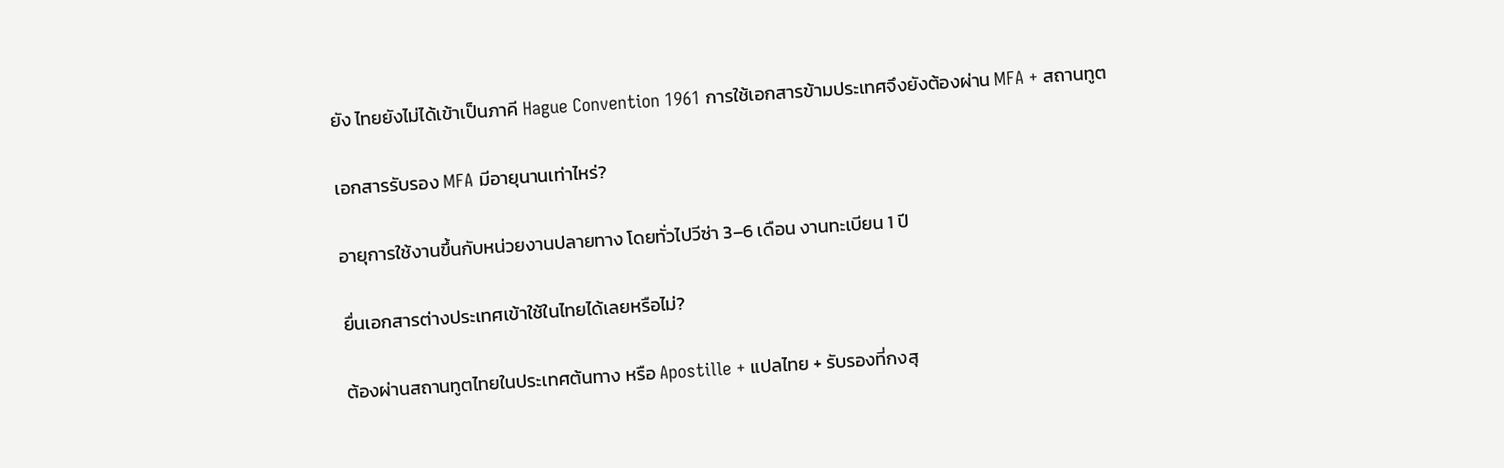ยัง ไทยยังไม่ได้เข้าเป็นภาคี Hague Convention 1961 การใช้เอกสารข้ามประเทศจึงยังต้องผ่าน MFA + สถานทูต

เอกสารรับรอง MFA มีอายุนานเท่าไหร่?

อายุการใช้งานขึ้นกับหน่วยงานปลายทาง โดยทั่วไปวีซ่า 3–6 เดือน งานทะเบียน 1 ปี

ยื่นเอกสารต่างประเทศเข้าใช้ในไทยได้เลยหรือไม่?

ต้องผ่านสถานทูตไทยในประเทศต้นทาง หรือ Apostille + แปลไทย + รับรองที่กงสุ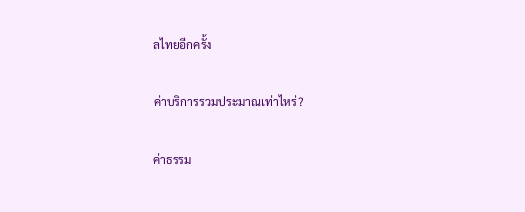ลไทยอีกครั้ง

ค่าบริการรวมประมาณเท่าไหร่?

ค่าธรรม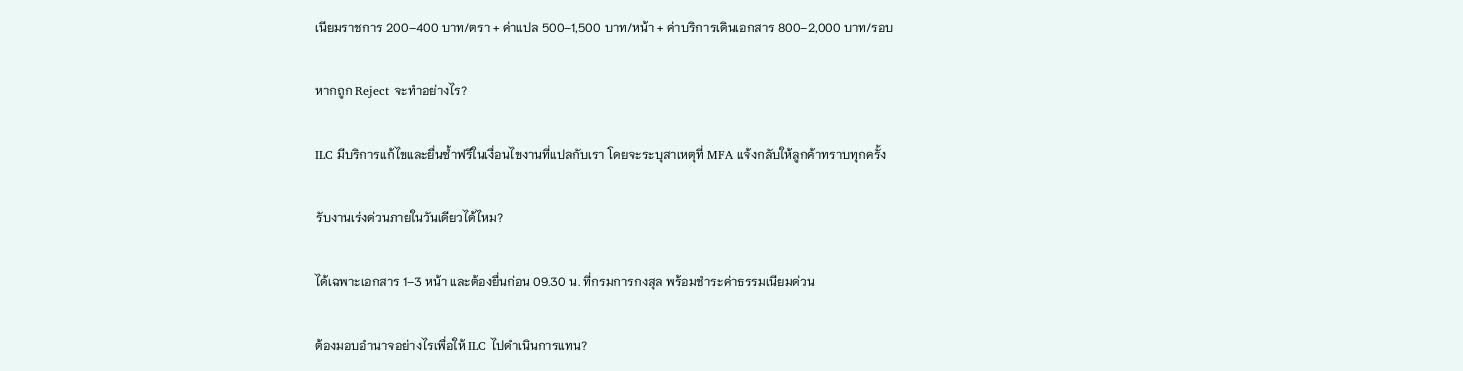เนียมราชการ 200–400 บาท/ตรา + ค่าแปล 500–1,500 บาท/หน้า + ค่าบริการเดินเอกสาร 800–2,000 บาท/รอบ

หากถูก Reject จะทำอย่างไร?

ILC มีบริการแก้ไขและยื่นซ้ำฟรีในเงื่อนไขงานที่แปลกับเรา โดยจะระบุสาเหตุที่ MFA แจ้งกลับให้ลูกค้าทราบทุกครั้ง

รับงานเร่งด่วนภายในวันเดียวได้ไหม?

ได้เฉพาะเอกสาร 1–3 หน้า และต้องยื่นก่อน 09.30 น. ที่กรมการกงสุล พร้อมชำระค่าธรรมเนียมด่วน

ต้องมอบอำนาจอย่างไรเพื่อให้ ILC ไปดำเนินการแทน?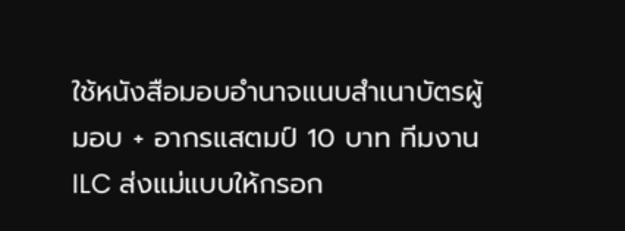ใช้หนังสือมอบอำนาจแนบสำเนาบัตรผู้มอบ + อากรแสตมป์ 10 บาท ทีมงาน ILC ส่งแม่แบบให้กรอก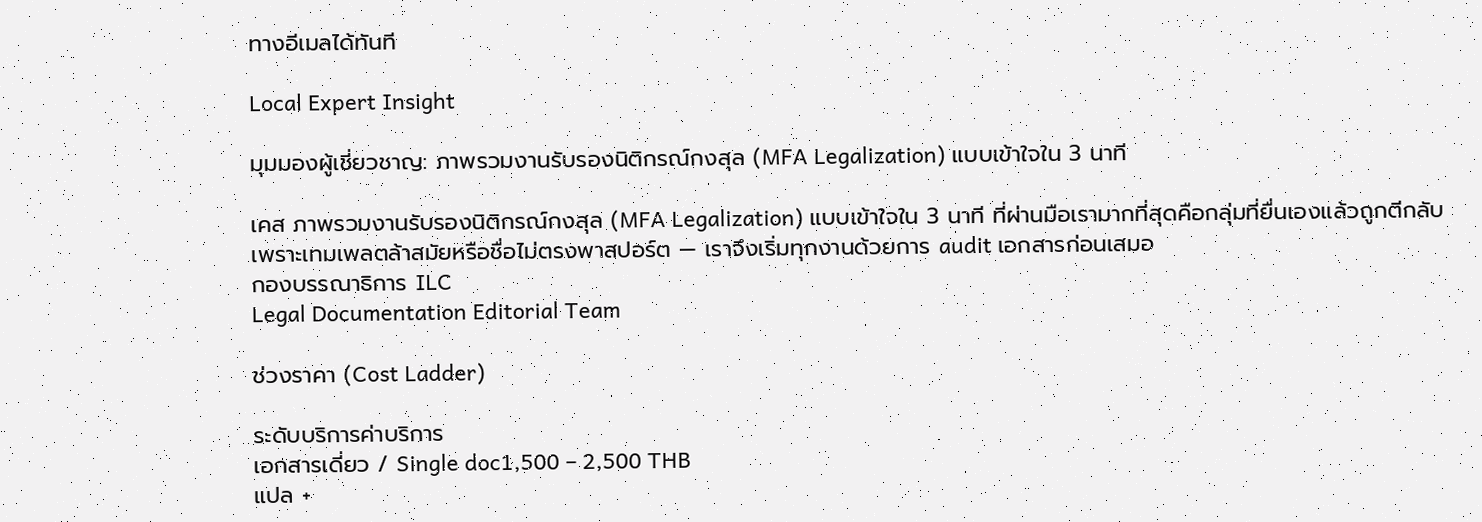ทางอีเมลได้ทันที

Local Expert Insight

มุมมองผู้เชี่ยวชาญ: ภาพรวมงานรับรองนิติกรณ์กงสุล (MFA Legalization) แบบเข้าใจใน 3 นาที

เคส ภาพรวมงานรับรองนิติกรณ์กงสุล (MFA Legalization) แบบเข้าใจใน 3 นาที ที่ผ่านมือเรามากที่สุดคือกลุ่มที่ยื่นเองแล้วถูกตีกลับเพราะเทมเพลตล้าสมัยหรือชื่อไม่ตรงพาสปอร์ต — เราจึงเริ่มทุกงานด้วยการ audit เอกสารก่อนเสมอ
กองบรรณาธิการ ILC
Legal Documentation Editorial Team

ช่วงราคา (Cost Ladder)

ระดับบริการค่าบริการ
เอกสารเดี่ยว / Single doc1,500 – 2,500 THB
แปล +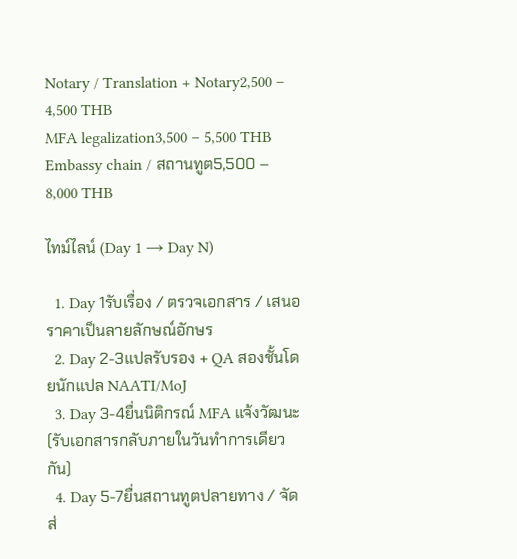Notary / Translation + Notary2,500 – 4,500 THB
MFA legalization3,500 – 5,500 THB
Embassy chain / สถานทูต5,500 – 8,000 THB

ไทม์ไลน์ (Day 1 → Day N)

  1. Day 1รับเรื่อง / ตรวจเอกสาร / เสนอราคาเป็นลายลักษณ์อักษร
  2. Day 2-3แปลรับรอง + QA สองชั้นโดยนักแปล NAATI/MoJ
  3. Day 3-4ยื่นนิติกรณ์ MFA แจ้งวัฒนะ (รับเอกสารกลับภายในวันทำการเดียวกัน)
  4. Day 5-7ยื่นสถานทูตปลายทาง / จัดส่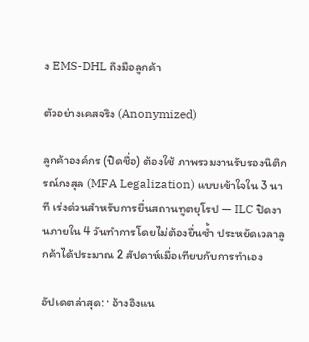ง EMS-DHL ถึงมือลูกค้า

ตัวอย่างเคสจริง (Anonymized)

ลูกค้าองค์กร (ปิดชื่อ) ต้องใช้ ภาพรวมงานรับรองนิติกรณ์กงสุล (MFA Legalization) แบบเข้าใจใน 3 นาที เร่งด่วนสำหรับการยื่นสถานทูตยุโรป — ILC ปิดงานภายใน 4 วันทำการโดยไม่ต้องยื่นซ้ำ ประหยัดเวลาลูกค้าได้ประมาณ 2 สัปดาห์เมื่อเทียบกับการทำเอง

อัปเดตล่าสุด: · อ้างอิงแน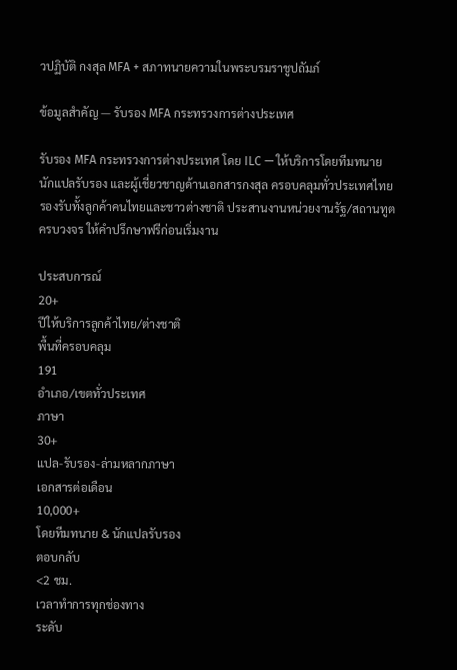วปฏิบัติ กงสุล MFA + สภาทนายความในพระบรมราชูปถัมภ์

ข้อมูลสำคัญ — รับรอง MFA กระทรวงการต่างประเทศ

รับรอง MFA กระทรวงการต่างประเทศ โดย ILC — ให้บริการโดยทีมทนาย นักแปลรับรอง และผู้เชี่ยวชาญด้านเอกสารกงสุล ครอบคลุมทั่วประเทศไทย รองรับทั้งลูกค้าคนไทยและชาวต่างชาติ ประสานงานหน่วยงานรัฐ/สถานทูตครบวงจร ให้คำปรึกษาฟรีก่อนเริ่มงาน

ประสบการณ์
20+
ปีให้บริการลูกค้าไทย/ต่างชาติ
พื้นที่ครอบคลุม
191
อำเภอ/เขตทั่วประเทศ
ภาษา
30+
แปล-รับรอง-ล่ามหลากภาษา
เอกสารต่อเดือน
10,000+
โดยทีมทนาย & นักแปลรับรอง
ตอบกลับ
<2 ชม.
เวลาทำการทุกช่องทาง
ระดับ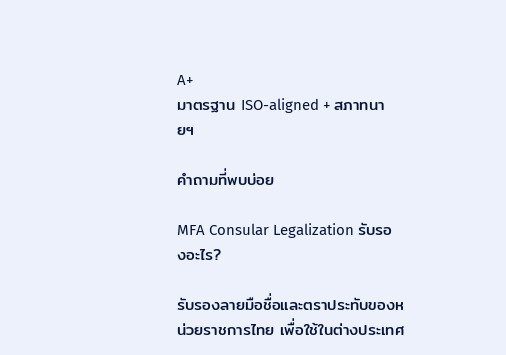A+
มาตรฐาน ISO-aligned + สภาทนายฯ

คำถามที่พบบ่อย

MFA Consular Legalization รับรองอะไร?

รับรองลายมือชื่อและตราประทับของหน่วยราชการไทย เพื่อใช้ในต่างประเทศ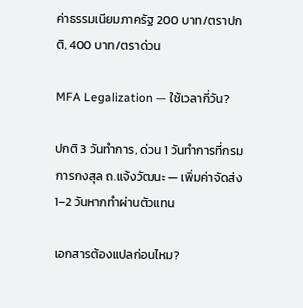ค่าธรรมเนียมภาครัฐ 200 บาท/ตราปกติ, 400 บาท/ตราด่วน

MFA Legalization — ใช้เวลากี่วัน?

ปกติ 3 วันทำการ, ด่วน 1 วันทำการที่กรมการกงสุล ถ.แจ้งวัฒนะ — เพิ่มค่าจัดส่ง 1–2 วันหากทำผ่านตัวแทน

เอกสารต้องแปลก่อนไหม?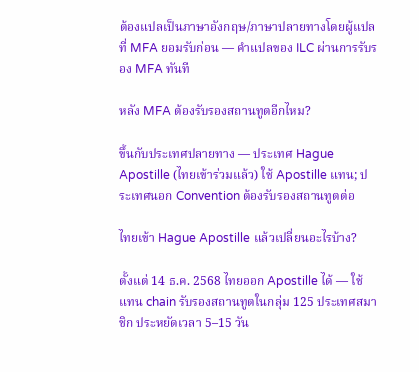ต้องแปลเป็นภาษาอังกฤษ/ภาษาปลายทางโดยผู้แปลที่ MFA ยอมรับก่อน — คำแปลของ ILC ผ่านการรับรอง MFA ทันที

หลัง MFA ต้องรับรองสถานทูตอีกไหม?

ขึ้นกับประเทศปลายทาง — ประเทศ Hague Apostille (ไทยเข้าร่วมแล้ว) ใช้ Apostille แทน; ประเทศนอก Convention ต้องรับรองสถานทูตต่อ

ไทยเข้า Hague Apostille แล้วเปลี่ยนอะไรบ้าง?

ตั้งแต่ 14 ธ.ค. 2568 ไทยออก Apostille ได้ — ใช้แทน chain รับรองสถานทูตในกลุ่ม 125 ประเทศสมาชิก ประหยัดเวลา 5–15 วัน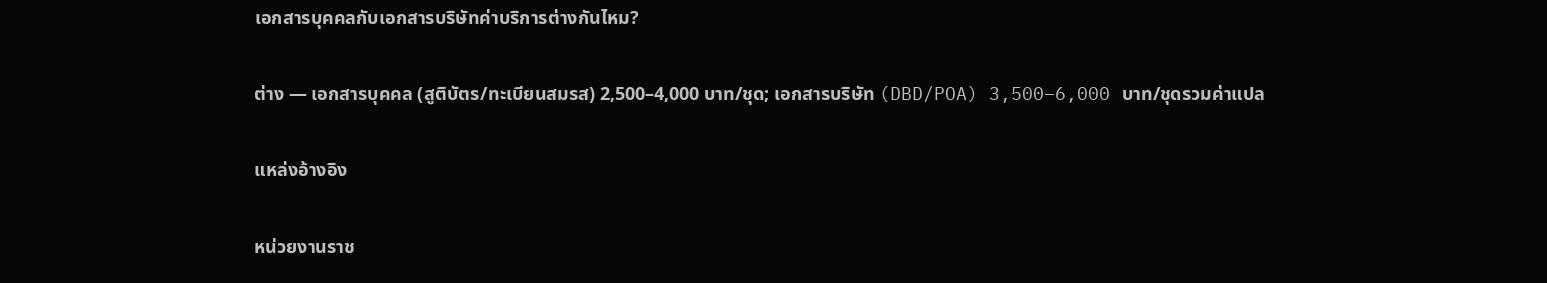เอกสารบุคคลกับเอกสารบริษัทค่าบริการต่างกันไหม?

ต่าง — เอกสารบุคคล (สูติบัตร/ทะเบียนสมรส) 2,500–4,000 บาท/ชุด; เอกสารบริษัท (DBD/POA) 3,500–6,000 บาท/ชุดรวมค่าแปล

แหล่งอ้างอิง

หน่วยงานราช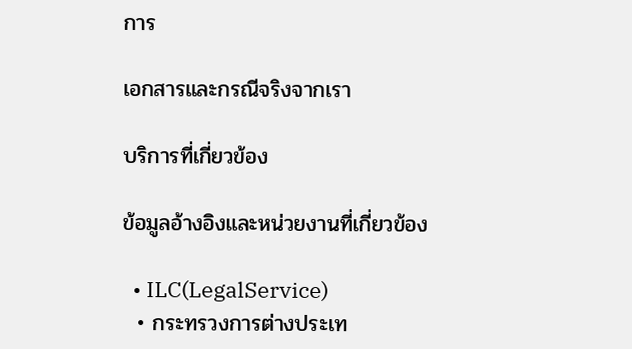การ

เอกสารและกรณีจริงจากเรา

บริการที่เกี่ยวข้อง

ข้อมูลอ้างอิงและหน่วยงานที่เกี่ยวข้อง

  • ILC(LegalService)
  • กระทรวงการต่างประเท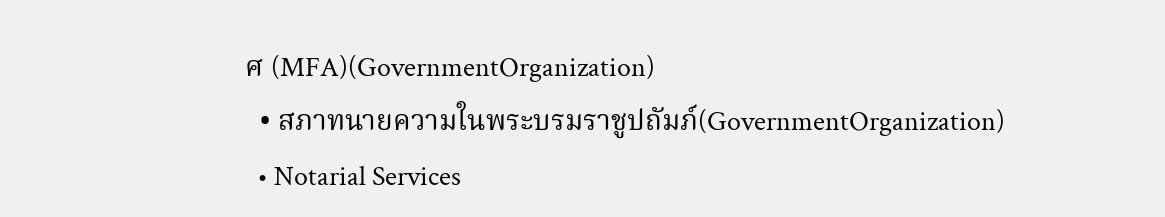ศ (MFA)(GovernmentOrganization)
  • สภาทนายความในพระบรมราชูปถัมภ์(GovernmentOrganization)
  • Notarial Services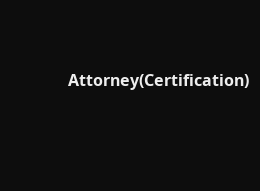Attorney(Certification)